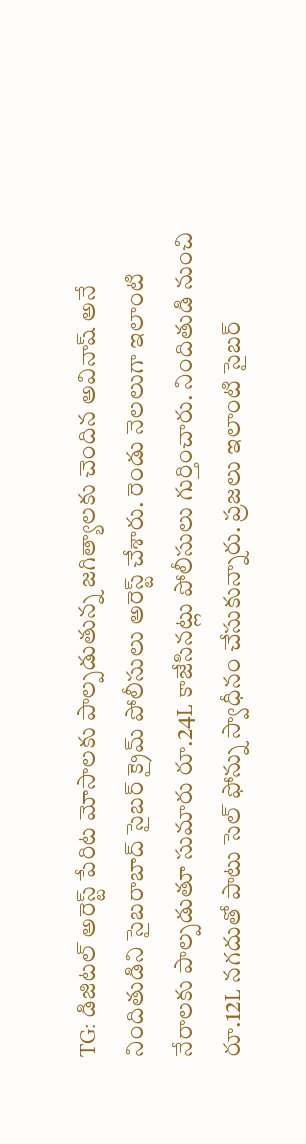TG: డిజిటల్ అరెస్ట్ పేరిట మోసాలకు పాల్పడుతున్న జగిత్యాలకు చెందిన అవినాష్ అనే నిందితుడిని సైబరాబాద్ సైబర్ క్రైమ్ పోలీసులు అరెస్ట్ చేశారు. రెండు నెలలుగా ఇలాంటి నేరాలకు పాల్పడుతూ సుమారు రూ.24L కాజేసినట్లు పోలీసులు గుర్తించారు. నిందితుడి నుంచి రూ.12L నగదుతో పాటు సెల్ ఫోన్ను స్వాధీనం చేసుకున్నారు. ప్రజలు ఇలాంటి సైబర్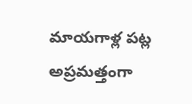మాయగాళ్ల పట్ల అప్రమత్తంగా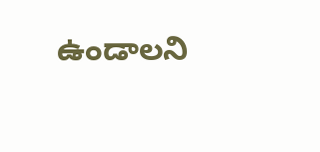ఉండాలని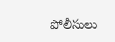పోలీసులు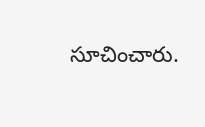సూచించారు.